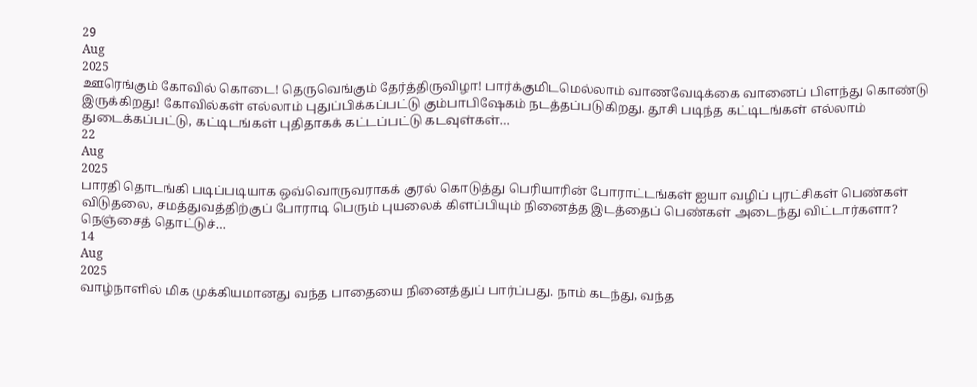29
Aug
2025
ஊரெங்கும் கோவில் கொடை! தெருவெங்கும் தேர்த்திருவிழா! பார்க்குமிடமெல்லாம் வாணவேடிக்கை வானைப் பிளந்து கொண்டு இருக்கிறது! கோவில்கள் எல்லாம் புதுப்பிக்கப்பட்டு கும்பாபிஷேகம் நடத்தப்படுகிறது. தூசி படிந்த கட்டிடங்கள் எல்லாம் துடைக்கப்பட்டு, கட்டிடங்கள் புதிதாகக் கட்டப்பட்டு கடவுள்கள்…
22
Aug
2025
பாரதி தொடங்கி படிப்படியாக ஒவ்வொருவராகக் குரல் கொடுத்து பெரியாரின் போராட்டங்கள் ஐயா வழிப் புரட்சிகள் பெண்கள் விடுதலை, சமத்துவத்திற்குப் போராடி பெரும் புயலைக் கிளப்பியும் நினைத்த இடத்தைப் பெண்கள் அடைந்து விட்டார்களா? நெஞ்சைத் தொட்டுச்…
14
Aug
2025
வாழ்நாளில் மிக முக்கியமானது வந்த பாதையை நினைத்துப் பார்ப்பது. நாம் கடந்து, வந்த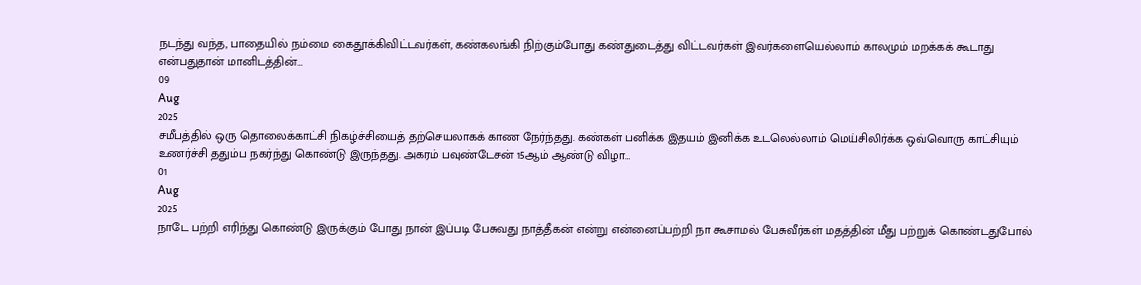நடந்து வந்த, பாதையில் நம்மை கைதூக்கிவிட்டவர்கள், கண்கலங்கி நிற்கும்போது கண்துடைத்து விட்டவர்கள் இவர்களையெல்லாம் காலமும் மறக்கக் கூடாது என்பதுதான் மானிடத்தின்…
09
Aug
2025
சமீபத்தில் ஒரு தொலைக்காட்சி நிகழ்ச்சியைத் தற்செயலாகக் காண நேர்ந்தது. கண்கள் பனிக்க இதயம் இனிக்க உடலெல்லாம் மெய்சிலிர்க்க ஒவ்வொரு காட்சியும் உணர்ச்சி ததும்ப நகர்ந்து கொண்டு இருந்தது. அகரம் பவுண்டேசன் 15ஆம் ஆண்டு விழா…
01
Aug
2025
நாடே பற்றி எரிந்து கொண்டு இருக்கும் போது நான் இப்படி பேசுவது நாத்தீகன் என்று என்னைப்பற்றி நா கூசாமல் பேசுவீர்கள் மதத்தின் மீது பற்றுக் கொண்டதுபோல்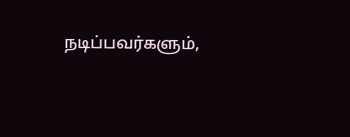நடிப்பவர்களும்,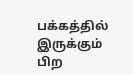பக்கத்தில் இருக்கும் பிற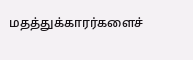மதத்துக்காரர்களைச்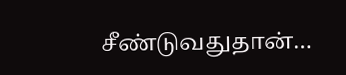சீண்டுவதுதான்…